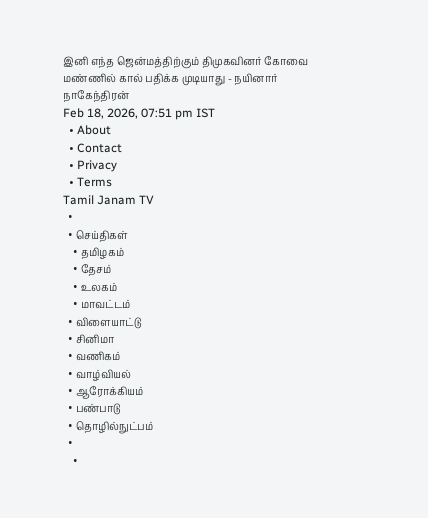இனி எந்த ஜென்மத்திற்கும் திமுகவினர் கோவை மண்ணில் கால் பதிக்க முடியாது - நயினார் நாகேந்திரன்
Feb 18, 2026, 07:51 pm IST
  • About
  • Contact
  • Privacy
  • Terms
Tamil Janam TV
  •
  • செய்திகள்
    • தமிழகம்
    • தேசம்
    • உலகம்
    • மாவட்டம்
  • விளையாட்டு
  • சினிமா
  • வணிகம்
  • வாழ்வியல்
  • ஆரோக்கியம்
  • பண்பாடு
  • தொழில்நுட்பம்
  •
    •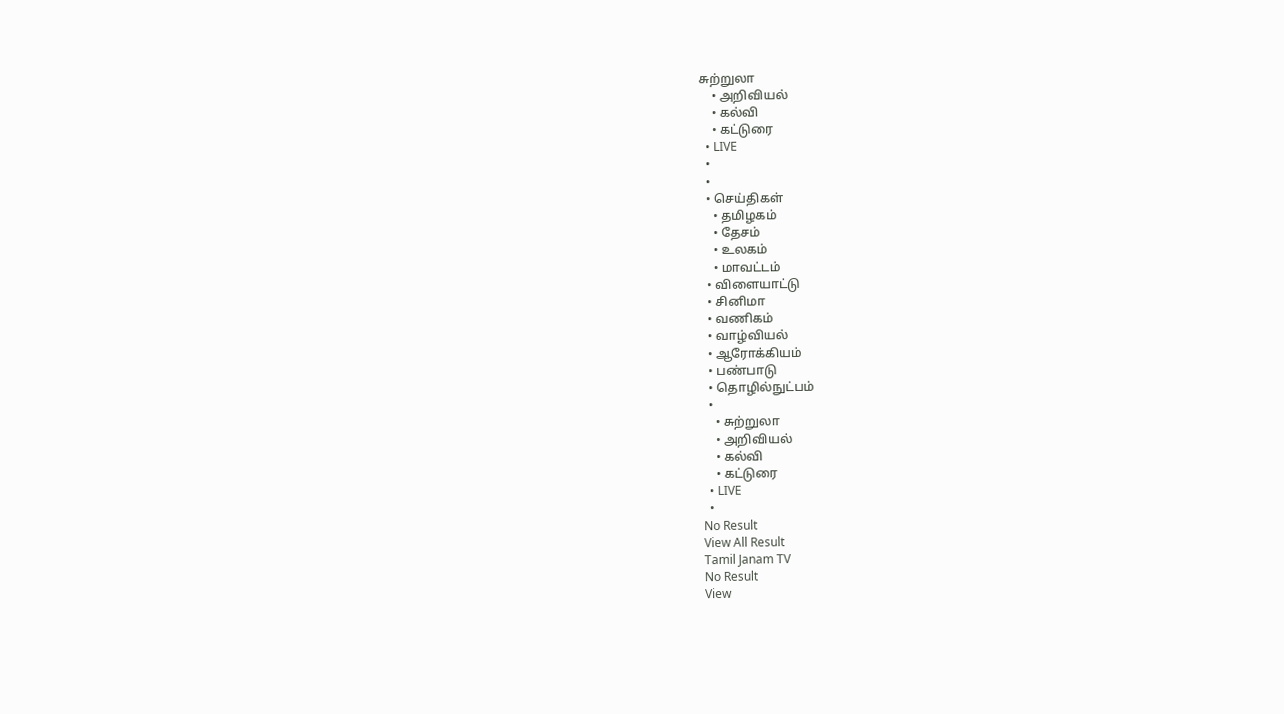சுற்றுலா
    • அறிவியல்
    • கல்வி
    • கட்டுரை
  • LIVE
  •
  •
  • செய்திகள்
    • தமிழகம்
    • தேசம்
    • உலகம்
    • மாவட்டம்
  • விளையாட்டு
  • சினிமா
  • வணிகம்
  • வாழ்வியல்
  • ஆரோக்கியம்
  • பண்பாடு
  • தொழில்நுட்பம்
  •
    • சுற்றுலா
    • அறிவியல்
    • கல்வி
    • கட்டுரை
  • LIVE
  •
No Result
View All Result
Tamil Janam TV
No Result
View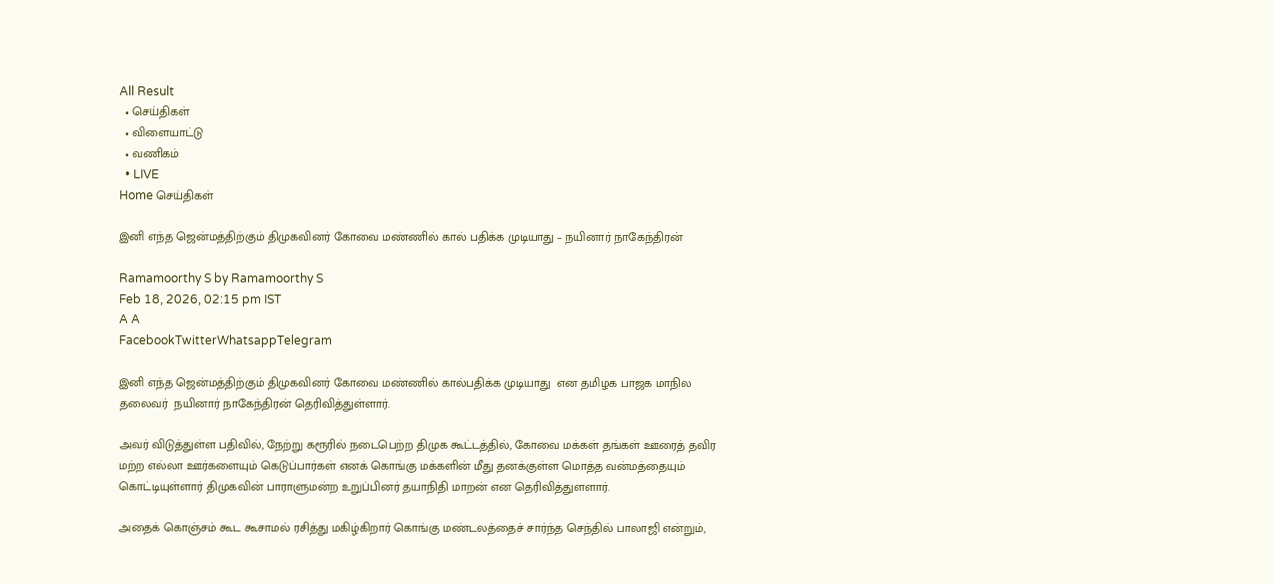All Result
  • செய்திகள்
  • விளையாட்டு
  • வணிகம்
  • LIVE
Home செய்திகள்

இனி எந்த ஜென்மத்திற்கும் திமுகவினர் கோவை மண்ணில் கால் பதிக்க முடியாது – நயினார் நாகேந்திரன்

Ramamoorthy S by Ramamoorthy S
Feb 18, 2026, 02:15 pm IST
A A
FacebookTwitterWhatsappTelegram

இனி எந்த ஜென்மத்திற்கும் திமுகவினர் கோவை மண்ணில் கால்பதிக்க முடியாது  என தமிழக பாஜக மாநில தலைவர்  நயினார் நாகேந்திரன் தெரிவித்துள்ளார்.

அவர் விடுத்துள்ள பதிவில், நேற்று கரூரில் நடைபெற்ற திமுக கூட்டத்தில், கோவை மக்கள் தங்கள் ஊரைத் தவிர மற்ற எல்லா ஊர்களையும் கெடுப்பார்கள் எனக் கொங்கு மக்களின் மீது தனக்குள்ள மொத்த வன்மத்தையும் கொட்டியுள்ளார் திமுகவின் பாராளுமன்ற உறுப்பினர் தயாநிதி மாறன் என தெரிவித்துளளார்.

அதைக் கொஞ்சம் கூட கூசாமல் ரசித்து மகிழ்கிறார் கொங்கு மண்டலத்தைச் சார்ந்த செந்தில் பாலாஜி என்றும்,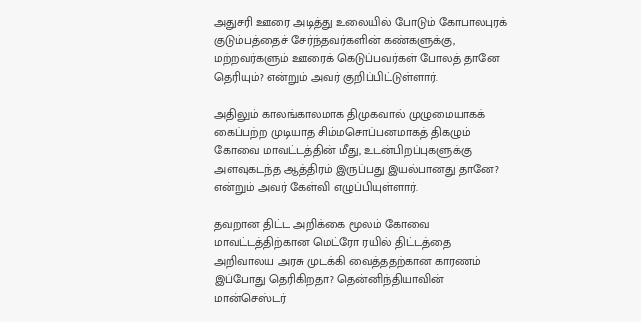அதுசரி ஊரை அடித்து உலையில் போடும் கோபாலபுரக் குடும்பத்தைச் சேர்ந்தவர்களின் கண்களுக்கு, மற்றவர்களும் ஊரைக் கெடுப்பவர்கள் போலத் தானே தெரியும்? என்றும் அவர் குறிப்பிட்டுள்ளார்.

அதிலும் காலங்காலமாக திமுகவால் முழுமையாகக் கைப்பற்ற முடியாத சிம்மசொப்பனமாகத் திகழும் கோவை மாவட்டத்தின் மீது, உடன்பிறப்புகளுக்கு அளவுகடந்த ஆத்திரம் இருப்பது இயல்பானது தானே? என்றும் அவர் கேள்வி எழுப்பியுள்ளார்.

தவறான திட்ட அறிக்கை மூலம் கோவை மாவட்டத்திற்கான மெட்ரோ ரயில் திட்டத்தை அறிவாலய அரசு முடக்கி வைத்ததற்கான காரணம் இப்போது தெரிகிறதா? தென்னிந்தியாவின் மான்செஸ்டர்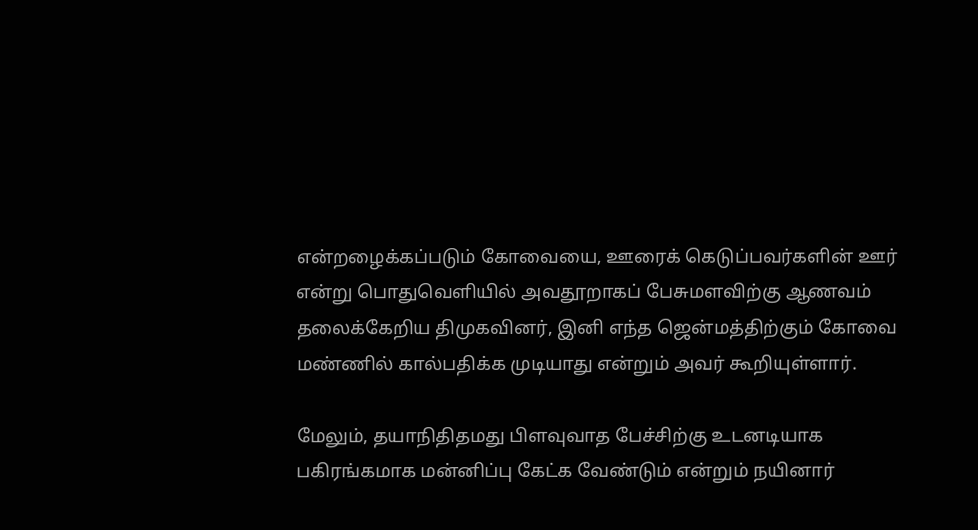என்றழைக்கப்படும் கோவையை, ஊரைக் கெடுப்பவர்களின் ஊர் என்று பொதுவெளியில் அவதூறாகப் பேசுமளவிற்கு ஆணவம் தலைக்கேறிய திமுகவினர், இனி எந்த ஜென்மத்திற்கும் கோவை மண்ணில் கால்பதிக்க முடியாது என்றும் அவர் கூறியுள்ளார்.

மேலும், தயாநிதிதமது பிளவுவாத பேச்சிற்கு உடனடியாக பகிரங்கமாக மன்னிப்பு கேட்க வேண்டும் என்றும் நயினார்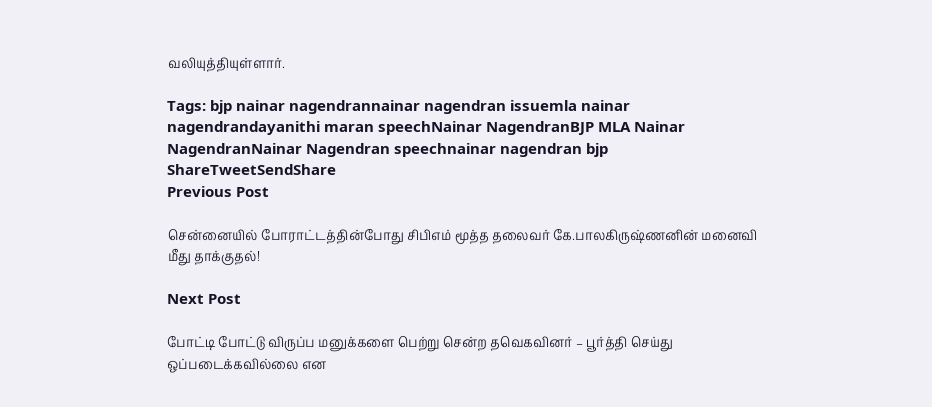வலியுத்தியுள்ளார்.

Tags: bjp nainar nagendrannainar nagendran issuemla nainar nagendrandayanithi maran speechNainar NagendranBJP MLA Nainar NagendranNainar Nagendran speechnainar nagendran bjp
ShareTweetSendShare
Previous Post

சென்னையில் போராட்டத்தின்போது சிபிஎம் மூத்த தலைவர் கே.பாலகிருஷ்ணனின் மனைவி மீது தாக்குதல்!

Next Post

போட்டி போட்டு விருப்ப மனுக்களை பெற்று சென்ற தவெகவினர் – பூர்த்தி செய்து ஒப்படைக்கவில்லை என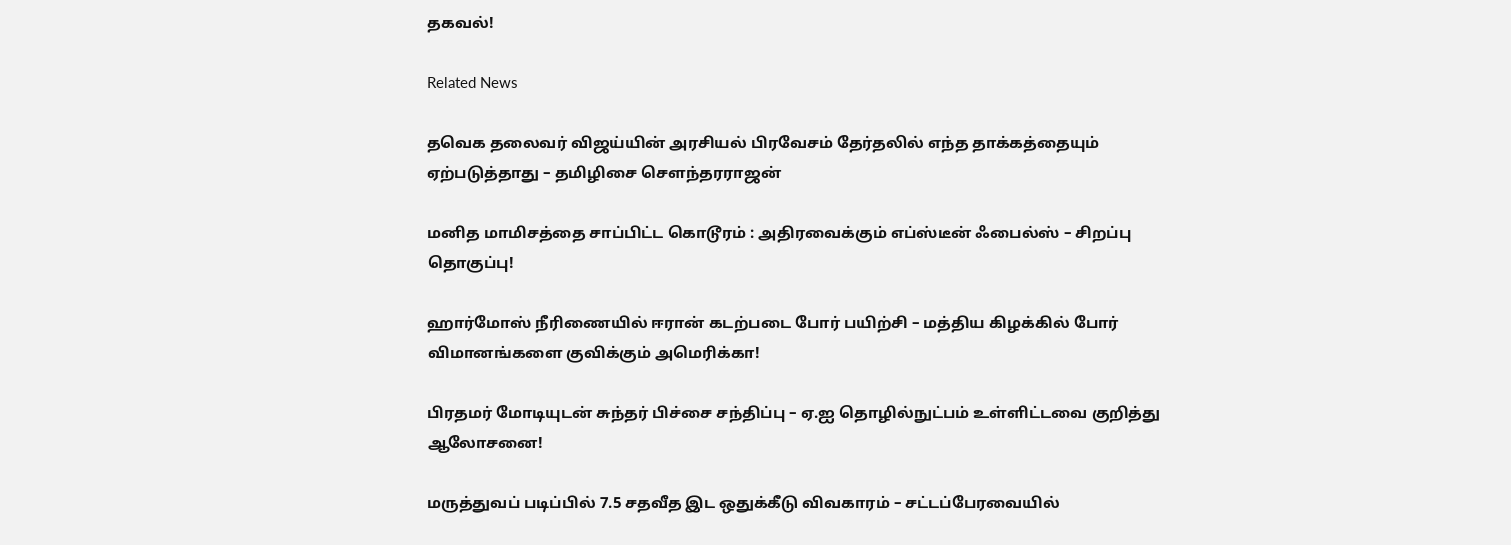தகவல்!

Related News

தவெக தலைவர் விஜய்யின் அரசியல் பிரவேசம் தேர்தலில் எந்த தாக்கத்தையும் ஏற்படுத்தாது – தமிழிசை சௌந்தரராஜன்

மனித மாமிசத்தை சாப்பிட்ட கொடூரம் : அதிரவைக்கும் எப்ஸ்டீன் ஃபைல்ஸ் – சிறப்பு தொகுப்பு!

ஹார்மோஸ் நீரிணையில் ஈரான் கடற்படை போர் பயிற்சி – மத்திய கிழக்கில் போர் விமானங்களை குவிக்கும் அமெரிக்கா!

பிரதமர் மோடியுடன் சுந்தர் பிச்சை சந்திப்பு – ஏ.ஐ தொழில்நுட்பம் உள்ளிட்டவை குறித்து ஆலோசனை!

மருத்துவப் படிப்பில் 7.5 சதவீத இட ஒதுக்கீடு விவகாரம் – சட்டப்பேரவையில்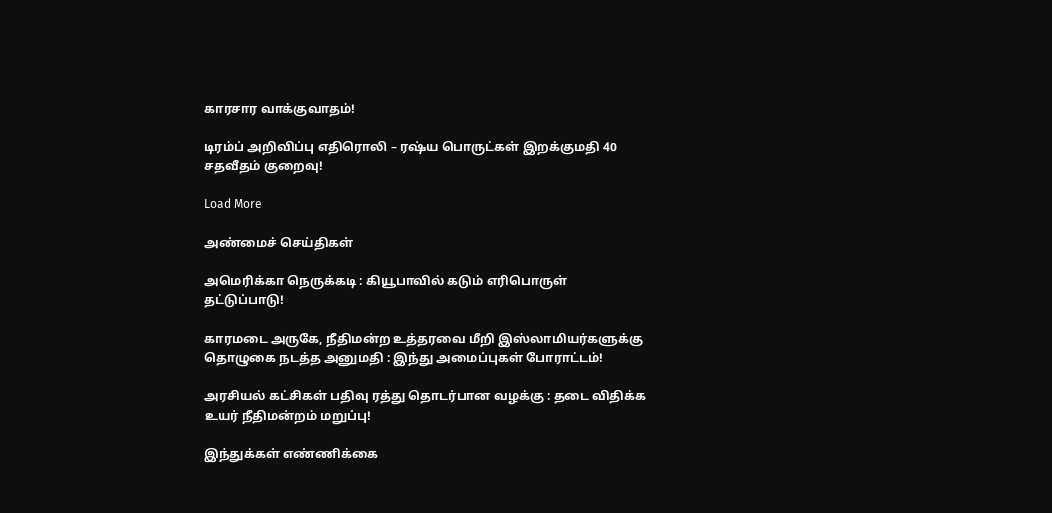காரசார வாக்குவாதம்!

டிரம்ப் அறிவிப்பு எதிரொலி – ரஷ்ய பொருட்கள் இறக்குமதி 40 சதவீதம் குறைவு!

Load More

அண்மைச் செய்திகள்

அமெரிக்கா நெருக்கடி : கியூபாவில் கடும் எரிபொருள் தட்டுப்பாடு!

காரமடை அருகே, நீதிமன்ற உத்தரவை மீறி இஸ்லாமியர்களுக்கு தொழுகை நடத்த அனுமதி : இந்து அமைப்புகள் போராட்டம்!

அரசியல் கட்சிகள் பதிவு ரத்து தொடர்பான வழக்கு : தடை விதிக்க உயர் நீதிமன்றம் மறுப்பு!

இந்துக்கள் எண்ணிக்கை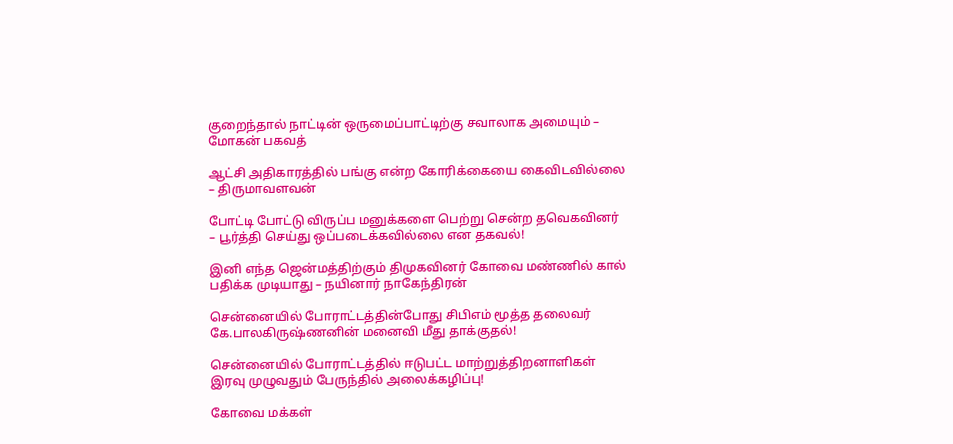குறைந்தால் நாட்டின் ஒருமைப்பாட்டிற்கு சவாலாக அமையும் – மோகன் பகவத்

ஆட்சி அதிகாரத்தில் பங்கு என்ற கோரிக்கையை கைவிடவில்லை – திருமாவளவன்

போட்டி போட்டு விருப்ப மனுக்களை பெற்று சென்ற தவெகவினர் – பூர்த்தி செய்து ஒப்படைக்கவில்லை என தகவல்!

இனி எந்த ஜென்மத்திற்கும் திமுகவினர் கோவை மண்ணில் கால் பதிக்க முடியாது – நயினார் நாகேந்திரன்

சென்னையில் போராட்டத்தின்போது சிபிஎம் மூத்த தலைவர் கே.பாலகிருஷ்ணனின் மனைவி மீது தாக்குதல்!

சென்னையில் போராட்டத்தில் ஈடுபட்ட மாற்றுத்திறனாளிகள் இரவு முழுவதும் பேருந்தில் அலைக்கழிப்பு!

கோவை மக்கள்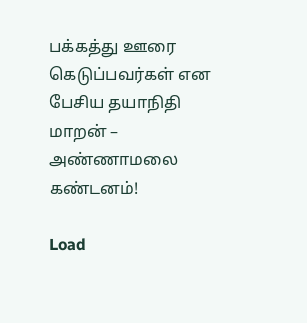பக்கத்து ஊரை கெடுப்பவர்கள் என பேசிய தயாநிதி மாறன் – அண்ணாமலை கண்டனம்!

Load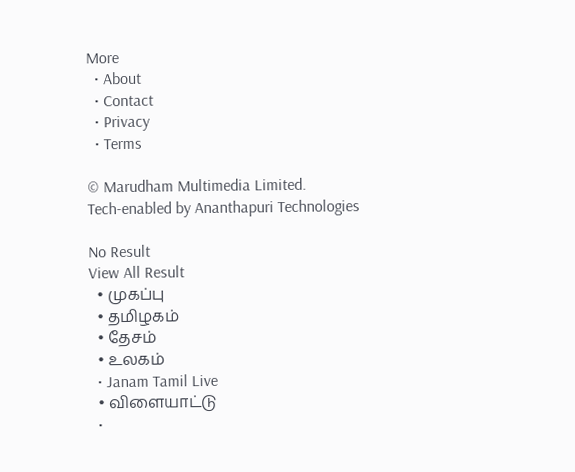More
  • About
  • Contact
  • Privacy
  • Terms

© Marudham Multimedia Limited.
Tech-enabled by Ananthapuri Technologies

No Result
View All Result
  • முகப்பு
  • தமிழகம்
  • தேசம்
  • உலகம்
  • Janam Tamil Live
  • விளையாட்டு
  •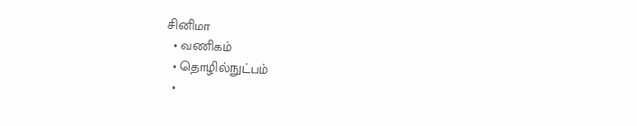சினிமா
  • வணிகம்
  • தொழில்நுட்பம்
  •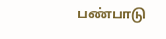பண்பாடு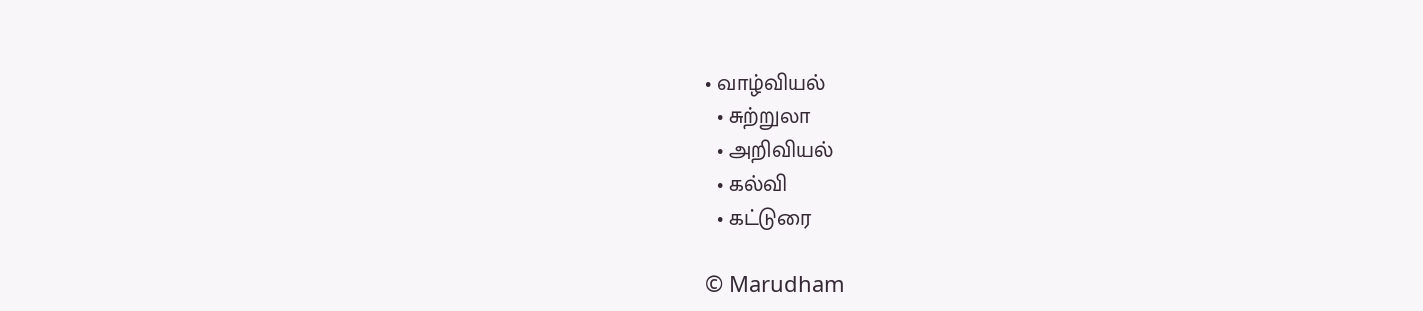• வாழ்வியல்
  • சுற்றுலா
  • அறிவியல்
  • கல்வி
  • கட்டுரை

© Marudham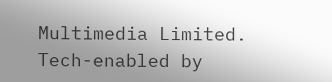Multimedia Limited.
Tech-enabled by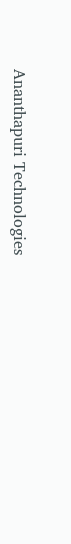Ananthapuri Technologies